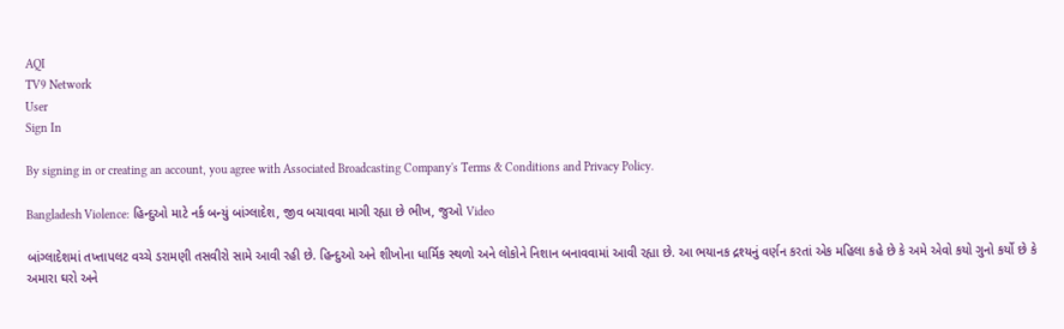AQI
TV9 Network
User
Sign In

By signing in or creating an account, you agree with Associated Broadcasting Company's Terms & Conditions and Privacy Policy.

Bangladesh Violence: હિન્દુઓ માટે નર્ક બન્યું બાંગ્લાદેશ, જીવ બચાવવા માગી રહ્યા છે ભીખ, જુઓ Video

બાંગ્લાદેશમાં તખ્તાપલટ વચ્ચે ડરામણી તસવીરો સામે આવી રહી છે. હિન્દુઓ અને શીખોના ધાર્મિક સ્થળો અને લોકોને નિશાન બનાવવામાં આવી રહ્યા છે. આ ભયાનક દ્રશ્યનું વર્ણન કરતાં એક મહિલા કહે છે કે અમે એવો કયો ગુનો કર્યો છે કે અમારા ઘરો અને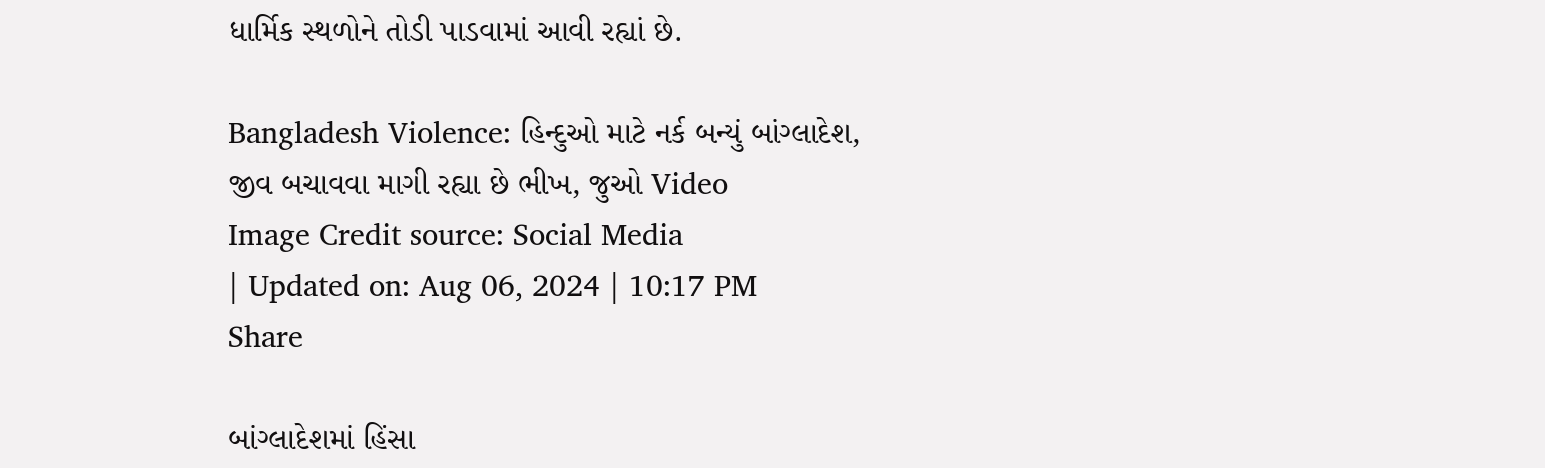ધાર્મિક સ્થળોને તોડી પાડવામાં આવી રહ્યાં છે.

Bangladesh Violence: હિન્દુઓ માટે નર્ક બન્યું બાંગ્લાદેશ, જીવ બચાવવા માગી રહ્યા છે ભીખ, જુઓ Video
Image Credit source: Social Media
| Updated on: Aug 06, 2024 | 10:17 PM
Share

બાંગ્લાદેશમાં હિંસા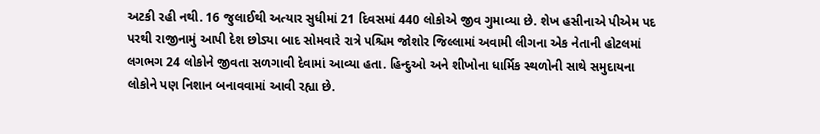અટકી રહી નથી. 16 જુલાઈથી અત્યાર સુધીમાં 21 દિવસમાં 440 લોકોએ જીવ ગુમાવ્યા છે. શેખ હસીનાએ પીએમ પદ પરથી રાજીનામું આપી દેશ છોડ્યા બાદ સોમવારે રાત્રે પશ્ચિમ જોશોર જિલ્લામાં અવામી લીગના એક નેતાની હોટલમાં લગભગ 24 લોકોને જીવતા સળગાવી દેવામાં આવ્યા હતા. હિન્દુઓ અને શીખોના ધાર્મિક સ્થળોની સાથે સમુદાયના લોકોને પણ નિશાન બનાવવામાં આવી રહ્યા છે.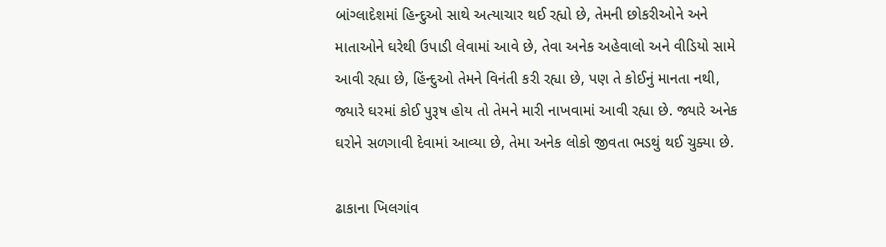બાંગ્લાદેશમાં હિન્દુઓ સાથે અત્યાચાર થઈ રહ્યો છે, તેમની છોકરીઓને અને માતાઓને ઘરેથી ઉપાડી લેવામાં આવે છે, તેવા અનેક અહેવાલો અને વીડિયો સામે આવી રહ્યા છે, હિંન્દુઓ તેમને વિનંતી કરી રહ્યા છે, પણ તે કોઈનું માનતા નથી, જ્યારે ઘરમાં કોઈ પુરૂષ હોય તો તેમને મારી નાખવામાં આવી રહ્યા છે. જ્યારે અનેક ઘરોને સળગાવી દેવામાં આવ્યા છે, તેમા અનેક લોકો જીવતા ભડથું થઈ ચુક્યા છે.

ઢાકાના ખિલગાંવ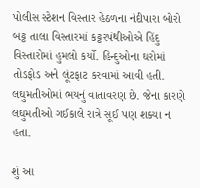પોલીસ સ્ટેશન વિસ્તાર હેઠળના નંદીપારા બોરો બટ્ટ તાલા વિસ્તારમાં કટ્ટરપંથીઓએ હિંદુ વિસ્તારોમાં હુમલો કર્યો. હિન્દુઓના ઘરોમાં તોડફોડ અને લૂંટફાટ કરવામાં આવી હતી. લઘુમતીઓમાં ભયનું વાતાવરણ છે. જેના કારણે લઘુમતીઓ ગઈકાલે રાત્રે સૂઈ પણ શક્યા ન હતા.

શું આ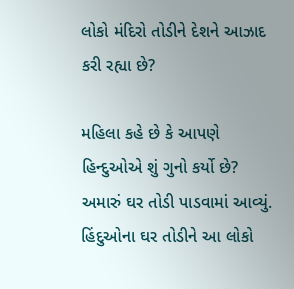લોકો મંદિરો તોડીને દેશને આઝાદ કરી રહ્યા છે?

મહિલા કહે છે કે આપણે હિન્દુઓએ શું ગુનો કર્યો છે? અમારું ઘર તોડી પાડવામાં આવ્યું. હિંદુઓના ઘર તોડીને આ લોકો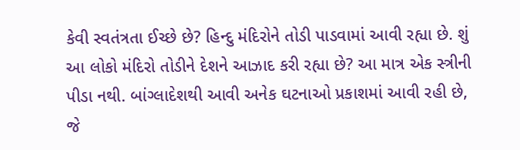કેવી સ્વતંત્રતા ઈચ્છે છે? હિન્દુ મંદિરોને તોડી પાડવામાં આવી રહ્યા છે. શું આ લોકો મંદિરો તોડીને દેશને આઝાદ કરી રહ્યા છે? આ માત્ર એક સ્ત્રીની પીડા નથી. બાંગ્લાદેશથી આવી અનેક ઘટનાઓ પ્રકાશમાં આવી રહી છે, જે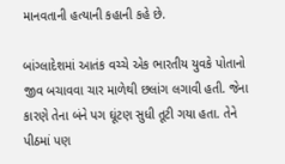માનવતાની હત્યાની કહાની કહે છે.

બાંગ્લાદેશમાં આતંક વચ્ચે એક ભારતીય યુવકે પોતાનો જીવ બચાવવા ચાર માળેથી છલાંગ લગાવી હતી. જેના કારણે તેના બંને પગ ઘૂંટણ સુધી તૂટી ગયા હતા. તેને પીઠમાં પણ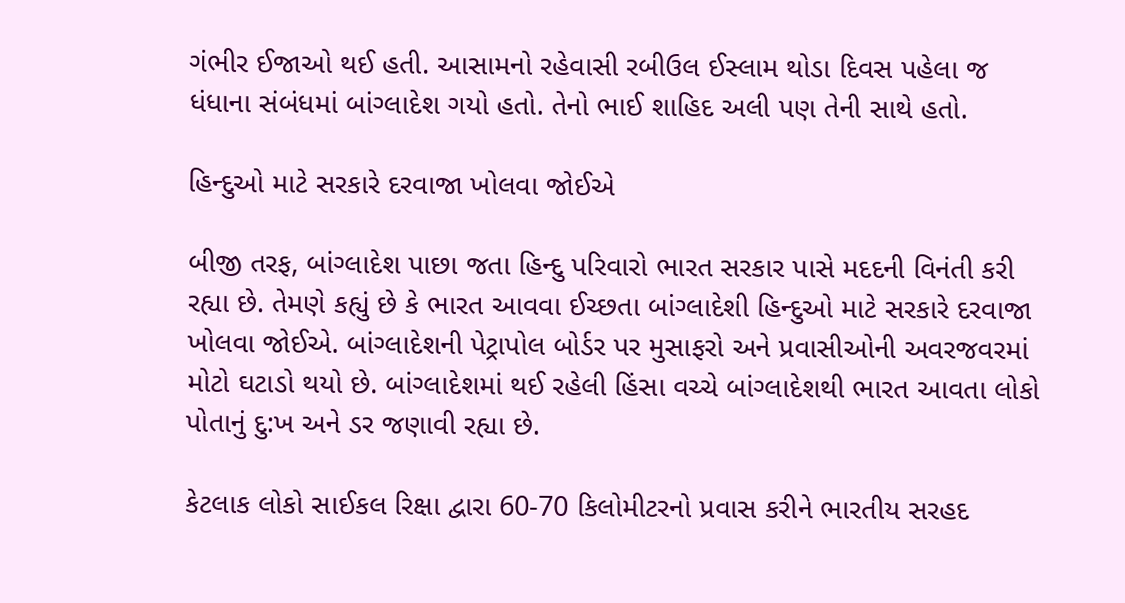ગંભીર ઈજાઓ થઈ હતી. આસામનો રહેવાસી રબીઉલ ઈસ્લામ થોડા દિવસ પહેલા જ ધંધાના સંબંધમાં બાંગ્લાદેશ ગયો હતો. તેનો ભાઈ શાહિદ અલી પણ તેની સાથે હતો.

હિન્દુઓ માટે સરકારે દરવાજા ખોલવા જોઈએ

બીજી તરફ, બાંગ્લાદેશ પાછા જતા હિન્દુ પરિવારો ભારત સરકાર પાસે મદદની વિનંતી કરી રહ્યા છે. તેમણે કહ્યું છે કે ભારત આવવા ઈચ્છતા બાંગ્લાદેશી હિન્દુઓ માટે સરકારે દરવાજા ખોલવા જોઈએ. બાંગ્લાદેશની પેટ્રાપોલ બોર્ડર પર મુસાફરો અને પ્રવાસીઓની અવરજવરમાં મોટો ઘટાડો થયો છે. બાંગ્લાદેશમાં થઈ રહેલી હિંસા વચ્ચે બાંગ્લાદેશથી ભારત આવતા લોકો પોતાનું દુ:ખ અને ડર જણાવી રહ્યા છે.

કેટલાક લોકો સાઈકલ રિક્ષા દ્વારા 60-70 કિલોમીટરનો પ્રવાસ કરીને ભારતીય સરહદ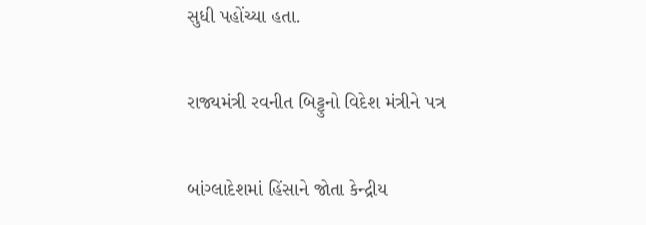સુધી પહોંચ્યા હતા.

રાજ્યમંત્રી રવનીત બિટ્ટુનો વિદેશ મંત્રીને પત્ર

બાંગ્લાદેશમાં હિંસાને જોતા કેન્દ્રીય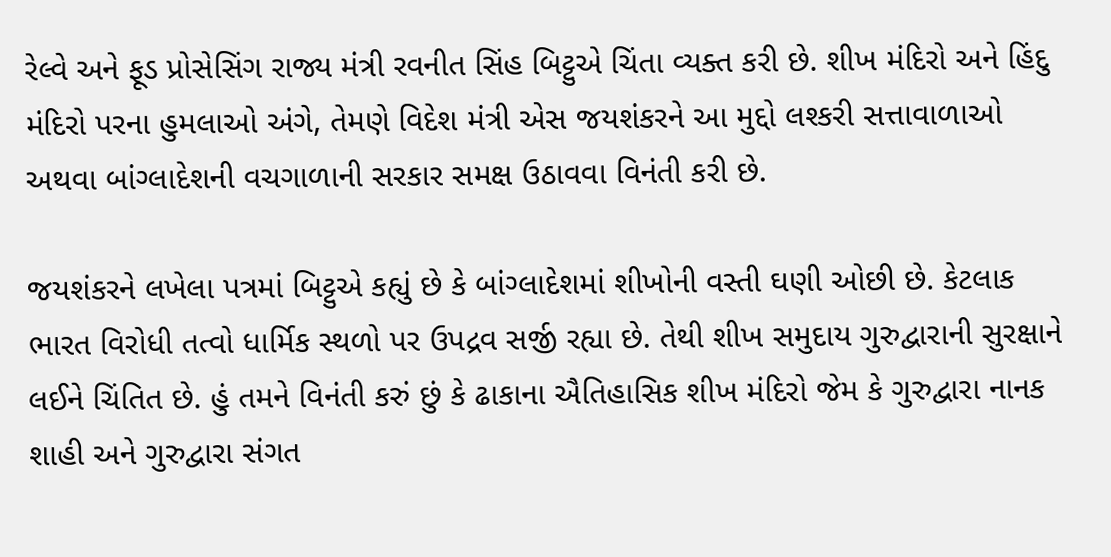રેલ્વે અને ફૂડ પ્રોસેસિંગ રાજ્ય મંત્રી રવનીત સિંહ બિટ્ટુએ ચિંતા વ્યક્ત કરી છે. શીખ મંદિરો અને હિંદુ મંદિરો પરના હુમલાઓ અંગે, તેમણે વિદેશ મંત્રી એસ જયશંકરને આ મુદ્દો લશ્કરી સત્તાવાળાઓ અથવા બાંગ્લાદેશની વચગાળાની સરકાર સમક્ષ ઉઠાવવા વિનંતી કરી છે.

જયશંકરને લખેલા પત્રમાં બિટ્ટુએ કહ્યું છે કે બાંગ્લાદેશમાં શીખોની વસ્તી ઘણી ઓછી છે. કેટલાક ભારત વિરોધી તત્વો ધાર્મિક સ્થળો પર ઉપદ્રવ સર્જી રહ્યા છે. તેથી શીખ સમુદાય ગુરુદ્વારાની સુરક્ષાને લઈને ચિંતિત છે. હું તમને વિનંતી કરું છું કે ઢાકાના ઐતિહાસિક શીખ મંદિરો જેમ કે ગુરુદ્વારા નાનક શાહી અને ગુરુદ્વારા સંગત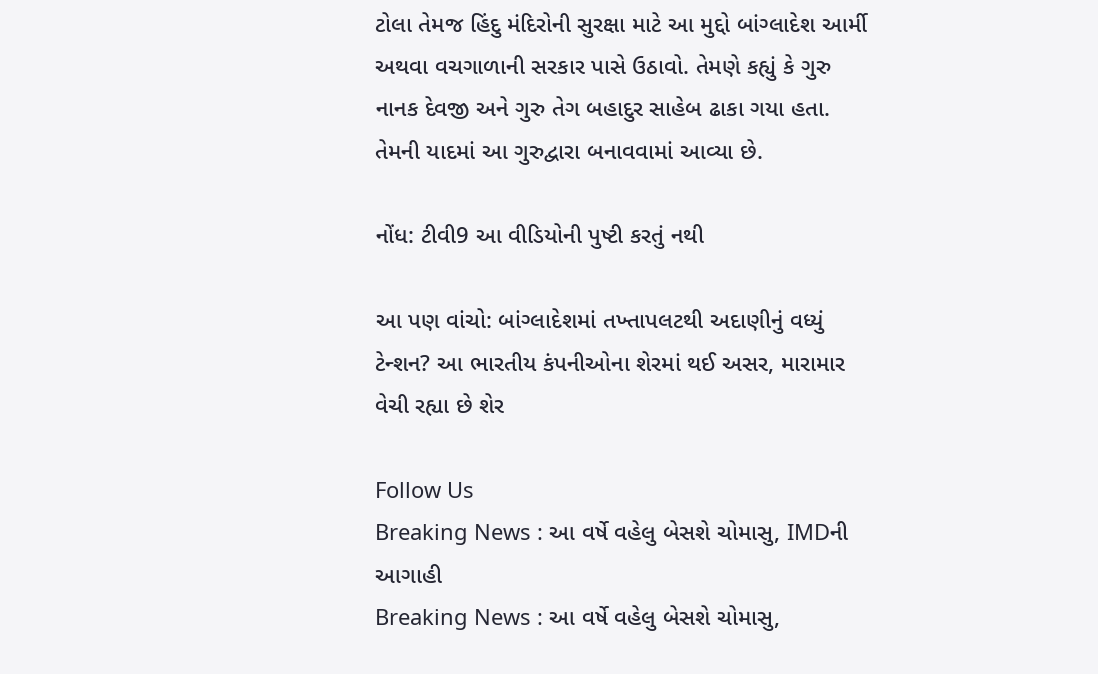ટોલા તેમજ હિંદુ મંદિરોની સુરક્ષા માટે આ મુદ્દો બાંગ્લાદેશ આર્મી અથવા વચગાળાની સરકાર પાસે ઉઠાવો. તેમણે કહ્યું કે ગુરુ નાનક દેવજી અને ગુરુ તેગ બહાદુર સાહેબ ઢાકા ગયા હતા. તેમની યાદમાં આ ગુરુદ્વારા બનાવવામાં આવ્યા છે.

નોંધ: ટીવી9 આ વીડિયોની પુષ્ટી કરતું નથી

આ પણ વાંચો: બાંગ્લાદેશમાં તખ્તાપલટથી અદાણીનું વધ્યું ટેન્શન? આ ભારતીય કંપનીઓના શેરમાં થઈ અસર, મારામાર વેચી રહ્યા છે શેર

Follow Us
Breaking News : આ વર્ષે વહેલુ બેસશે ચોમાસુ, IMDની આગાહી
Breaking News : આ વર્ષે વહેલુ બેસશે ચોમાસુ,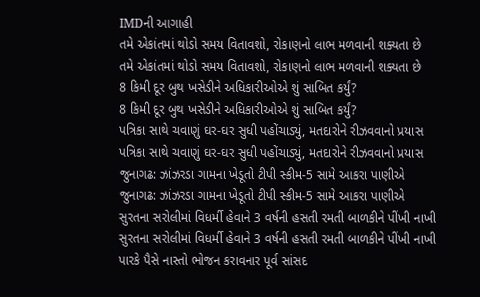IMDની આગાહી
તમે એકાંતમાં થોડો સમય વિતાવશો, રોકાણનો લાભ મળવાની શક્યતા છે
તમે એકાંતમાં થોડો સમય વિતાવશો, રોકાણનો લાભ મળવાની શક્યતા છે
8 કિમી દૂર બુથ ખસેડીને અધિકારીઓએ શું સાબિત કર્યું?
8 કિમી દૂર બુથ ખસેડીને અધિકારીઓએ શું સાબિત કર્યું?
પત્રિકા સાથે ચવાણું ઘર-ઘર સુધી પહોંચાડ્યું, મતદારોને રીઝવવાનો પ્રયાસ
પત્રિકા સાથે ચવાણું ઘર-ઘર સુધી પહોંચાડ્યું, મતદારોને રીઝવવાનો પ્રયાસ
જુનાગઢ: ઝાંઝરડા ગામના ખેડૂતો ટીપી સ્કીમ-5 સામે આકરા પાણીએ
જુનાગઢ: ઝાંઝરડા ગામના ખેડૂતો ટીપી સ્કીમ-5 સામે આકરા પાણીએ
સુરતના સરોલીમાં વિધર્મી હેવાને 3 વર્ષની હસતી રમતી બાળકીને પીંખી નાખી
સુરતના સરોલીમાં વિધર્મી હેવાને 3 વર્ષની હસતી રમતી બાળકીને પીંખી નાખી
પારકે પૈસે નાસ્તો ભોજન કરાવનાર પૂર્વ સાંસદ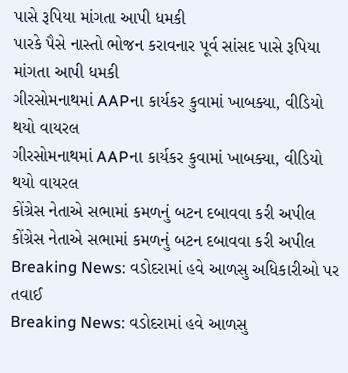પાસે રૂપિયા માંગતા આપી ધમકી
પારકે પૈસે નાસ્તો ભોજન કરાવનાર પૂર્વ સાંસદ પાસે રૂપિયા માંગતા આપી ધમકી
ગીરસોમનાથમાં AAPના કાર્યકર કુવામાં ખાબક્યા, વીડિયો થયો વાયરલ
ગીરસોમનાથમાં AAPના કાર્યકર કુવામાં ખાબક્યા, વીડિયો થયો વાયરલ
કોંગ્રેસ નેતાએ સભામાં કમળનું બટન દબાવવા કરી અપીલ
કોંગ્રેસ નેતાએ સભામાં કમળનું બટન દબાવવા કરી અપીલ
Breaking News: વડોદરામાં હવે આળસુ અધિકારીઓ પર તવાઈ
Breaking News: વડોદરામાં હવે આળસુ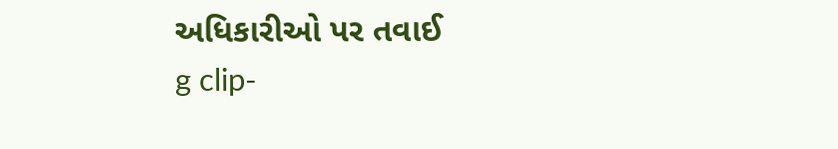અધિકારીઓ પર તવાઈ
g clip-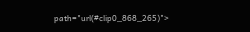path="url(#clip0_868_265)">